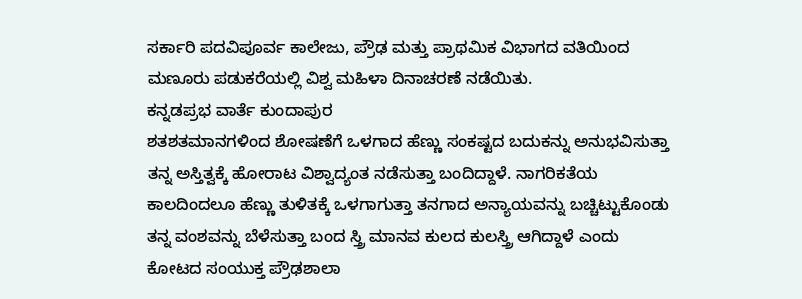ಸರ್ಕಾರಿ ಪದವಿಪೂರ್ವ ಕಾಲೇಜು, ಪ್ರೌಢ ಮತ್ತು ಪ್ರಾಥಮಿಕ ವಿಭಾಗದ ವತಿಯಿಂದ ಮಣೂರು ಪಡುಕರೆಯಲ್ಲಿ ವಿಶ್ವ ಮಹಿಳಾ ದಿನಾಚರಣೆ ನಡೆಯಿತು.
ಕನ್ನಡಪ್ರಭ ವಾರ್ತೆ ಕುಂದಾಪುರ
ಶತಶತಮಾನಗಳಿಂದ ಶೋಷಣೆಗೆ ಒಳಗಾದ ಹೆಣ್ಣು ಸಂಕಷ್ಟದ ಬದುಕನ್ನು ಅನುಭವಿಸುತ್ತಾ ತನ್ನ ಅಸ್ತಿತ್ವಕ್ಕೆ ಹೋರಾಟ ವಿಶ್ವಾದ್ಯಂತ ನಡೆಸುತ್ತಾ ಬಂದಿದ್ದಾಳೆ. ನಾಗರಿಕತೆಯ ಕಾಲದಿಂದಲೂ ಹೆಣ್ಣು ತುಳಿತಕ್ಕೆ ಒಳಗಾಗುತ್ತಾ ತನಗಾದ ಅನ್ಯಾಯವನ್ನು ಬಚ್ಚಿಟ್ಟುಕೊಂಡು ತನ್ನ ವಂಶವನ್ನು ಬೆಳೆಸುತ್ತಾ ಬಂದ ಸ್ತ್ರಿ ಮಾನವ ಕುಲದ ಕುಲಸ್ತ್ರಿ ಆಗಿದ್ದಾಳೆ ಎಂದು ಕೋಟದ ಸಂಯುಕ್ತ ಪ್ರೌಢಶಾಲಾ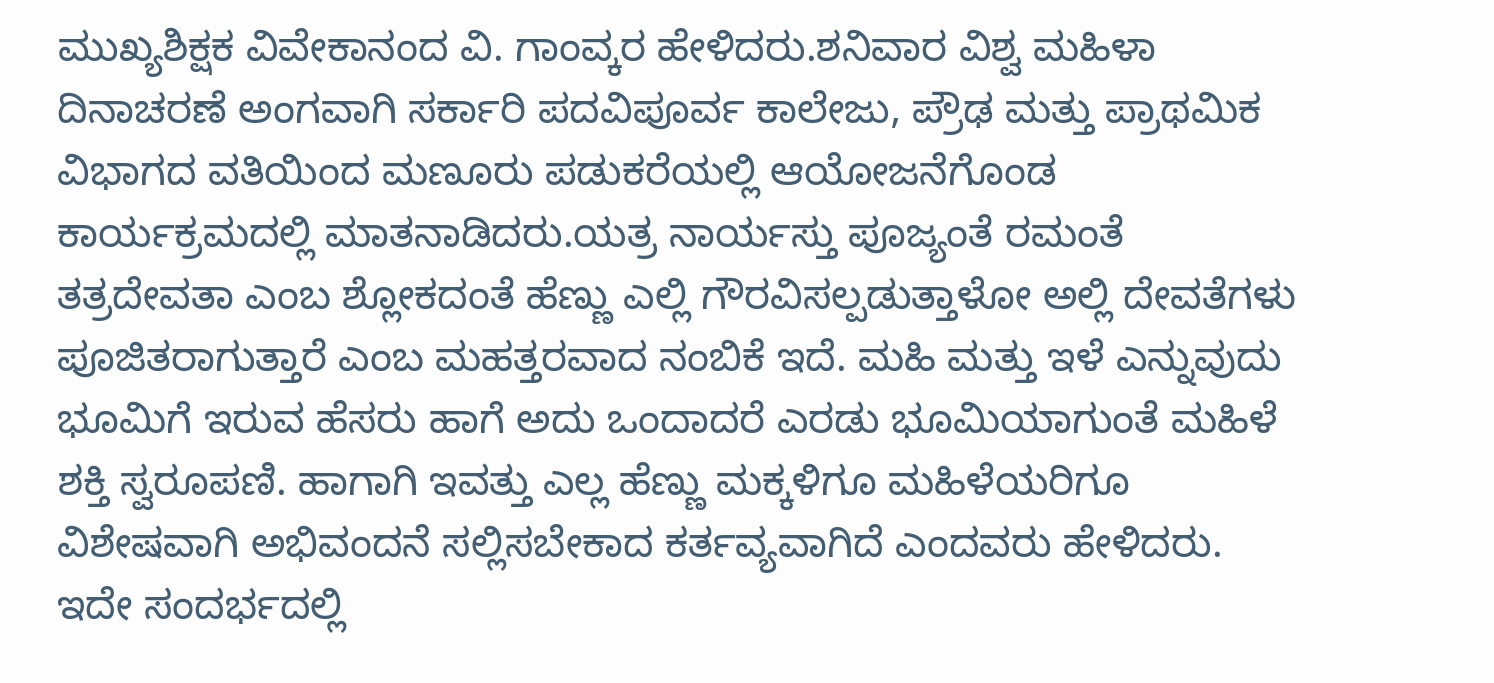ಮುಖ್ಯಶಿಕ್ಷಕ ವಿವೇಕಾನಂದ ವಿ. ಗಾಂವ್ಕರ ಹೇಳಿದರು.ಶನಿವಾರ ವಿಶ್ವ ಮಹಿಳಾ ದಿನಾಚರಣೆ ಅಂಗವಾಗಿ ಸರ್ಕಾರಿ ಪದವಿಪೂರ್ವ ಕಾಲೇಜು, ಪ್ರೌಢ ಮತ್ತು ಪ್ರಾಥಮಿಕ ವಿಭಾಗದ ವತಿಯಿಂದ ಮಣೂರು ಪಡುಕರೆಯಲ್ಲಿ ಆಯೋಜನೆಗೊಂಡ ಕಾರ್ಯಕ್ರಮದಲ್ಲಿ ಮಾತನಾಡಿದರು.ಯತ್ರ ನಾರ್ಯಸ್ತು ಪೂಜ್ಯಂತೆ ರಮಂತೆ ತತ್ರದೇವತಾ ಎಂಬ ಶ್ಲೋಕದಂತೆ ಹೆಣ್ಣು ಎಲ್ಲಿ ಗೌರವಿಸಲ್ಪಡುತ್ತಾಳೋ ಅಲ್ಲಿ ದೇವತೆಗಳು ಪೂಜಿತರಾಗುತ್ತಾರೆ ಎಂಬ ಮಹತ್ತರವಾದ ನಂಬಿಕೆ ಇದೆ. ಮಹಿ ಮತ್ತು ಇಳೆ ಎನ್ನುವುದು ಭೂಮಿಗೆ ಇರುವ ಹೆಸರು ಹಾಗೆ ಅದು ಒಂದಾದರೆ ಎರಡು ಭೂಮಿಯಾಗುಂತೆ ಮಹಿಳೆ ಶಕ್ತಿ ಸ್ವರೂಪಣಿ. ಹಾಗಾಗಿ ಇವತ್ತು ಎಲ್ಲ ಹೆಣ್ಣು ಮಕ್ಕಳಿಗೂ ಮಹಿಳೆಯರಿಗೂ ವಿಶೇಷವಾಗಿ ಅಭಿವಂದನೆ ಸಲ್ಲಿಸಬೇಕಾದ ಕರ್ತವ್ಯವಾಗಿದೆ ಎಂದವರು ಹೇಳಿದರು.
ಇದೇ ಸಂದರ್ಭದಲ್ಲಿ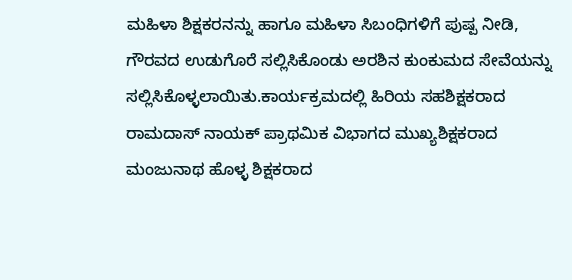ಮಹಿಳಾ ಶಿಕ್ಷಕರನನ್ನು ಹಾಗೂ ಮಹಿಳಾ ಸಿಬಂಧಿಗಳಿಗೆ ಪುಷ್ಪ ನೀಡಿ, ಗೌರವದ ಉಡುಗೊರೆ ಸಲ್ಲಿಸಿಕೊಂಡು ಅರಶಿನ ಕುಂಕುಮದ ಸೇವೆಯನ್ನು ಸಲ್ಲಿಸಿಕೊಳ್ಳಲಾಯಿತು.ಕಾರ್ಯಕ್ರಮದಲ್ಲಿ ಹಿರಿಯ ಸಹಶಿಕ್ಷಕರಾದ ರಾಮದಾಸ್ ನಾಯಕ್ ಪ್ರಾಥಮಿಕ ವಿಭಾಗದ ಮುಖ್ಯಶಿಕ್ಷಕರಾದ ಮಂಜುನಾಥ ಹೊಳ್ಳ ಶಿಕ್ಷಕರಾದ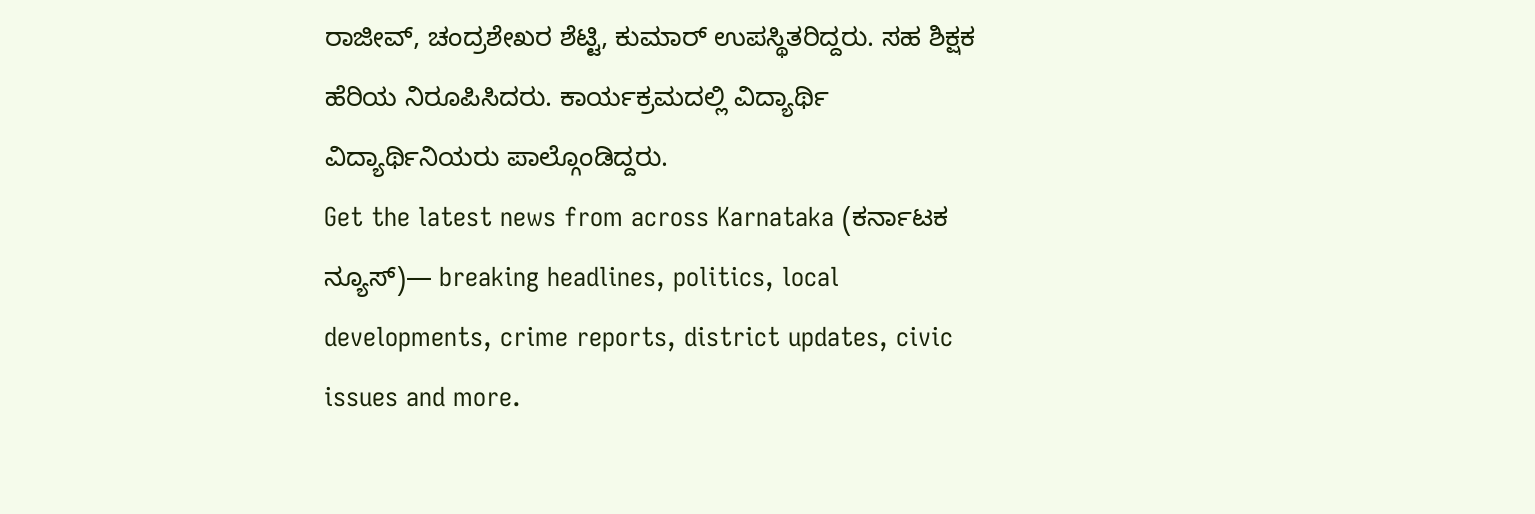ರಾಜೀವ್, ಚಂದ್ರಶೇಖರ ಶೆಟ್ಟಿ, ಕುಮಾರ್ ಉಪಸ್ಥಿತರಿದ್ದರು. ಸಹ ಶಿಕ್ಷಕ ಹೆರಿಯ ನಿರೂಪಿಸಿದರು. ಕಾರ್ಯಕ್ರಮದಲ್ಲಿ ವಿದ್ಯಾರ್ಥಿ ವಿದ್ಯಾರ್ಥಿನಿಯರು ಪಾಲ್ಗೊಂಡಿದ್ದರು.
Get the latest news from across Karnataka (ಕರ್ನಾಟಕ ನ್ಯೂಸ್)— breaking headlines, politics, local developments, crime reports, district updates, civic issues and more.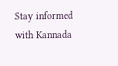Stay informed with Kannada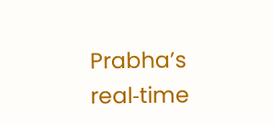Prabha’s real‑time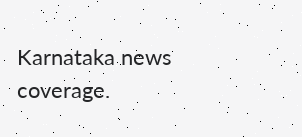Karnataka news coverage.